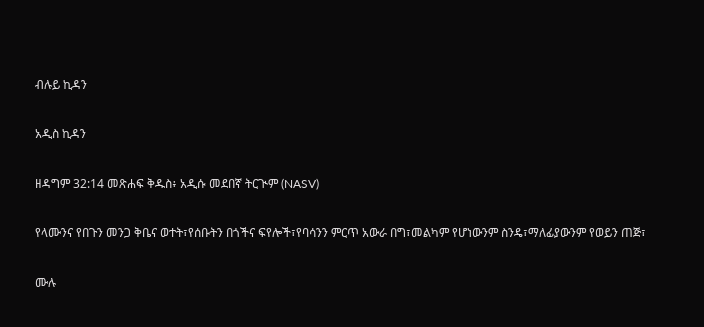ብሉይ ኪዳን

አዲስ ኪዳን

ዘዳግም 32:14 መጽሐፍ ቅዱስ፥ አዲሱ መደበኛ ትርጒም (NASV)

የላሙንና የበጉን መንጋ ቅቤና ወተት፣የሰቡትን በጎችና ፍየሎች፣የባሳንን ምርጥ አውራ በግ፣መልካም የሆነውንም ስንዴ፣ማለፊያውንም የወይን ጠጅ፣

ሙሉ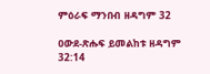ምዕራፍ ማንበብ ዘዳግም 32

ዐውደ-ጽሑፍ ይመልከቱ ዘዳግም 32:14